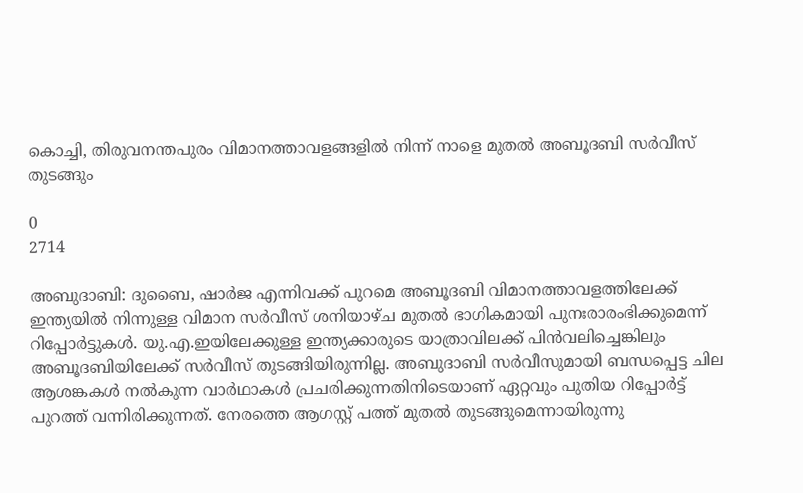കൊച്ചി, തിരുവനന്തപുരം വിമാനത്താവളങ്ങളിൽ നിന്ന് നാളെ മുതൽ അബൂദബി സർവീസ് തുടങ്ങും

0
2714

അബുദാബി: ദുബൈ, ഷാർജ എന്നിവക്ക് പുറമെ അബൂദബി വിമാനത്താവളത്തിലേക്ക് ഇന്ത്യയിൽ നിന്നുള്ള വിമാന സർവീസ് ശനിയാഴ്ച മുതൽ ഭാഗികമായി പുനഃരാരംഭിക്കുമെന്ന് റിപ്പോർട്ടുകൾ. യു.എ.ഇയിലേക്കുള്ള ഇന്ത്യക്കാരുടെ യാത്രാവിലക്ക് പിൻവലിച്ചെങ്കിലും അബൂദബിയിലേക്ക് സർവീസ് തുടങ്ങിയിരുന്നില്ല. അബുദാബി സർവീസുമായി ബന്ധപ്പെട്ട ചില ആശങ്കകൾ നൽകുന്ന വാർഥാകൾ പ്രചരിക്കുന്നതിനിടെയാണ് ഏറ്റവും പുതിയ റിപ്പോർട്ട് പുറത്ത് വന്നിരിക്കുന്നത്. നേരത്തെ ആഗസ്റ്റ് പത്ത് മുതൽ തുടങ്ങുമെന്നായിരുന്നു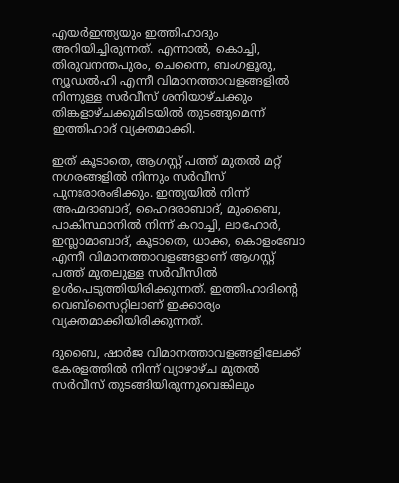എയർഇന്ത്യയും ഇത്തിഹാദും അറിയിച്ചിരുന്നത്. എന്നാൽ, കൊച്ചി, തിരുവനന്തപുരം, ചെന്നൈ, ബംഗളൂരു, ന്യൂഡൽഹി എന്നീ വിമാനത്താവളങ്ങളിൽ നിന്നുള്ള സർവീസ് ശനിയാഴ്ചക്കും തിങ്കളാഴ്ചക്കുമിടയിൽ തുടങ്ങുമെന്ന് ഇത്തിഹാദ് വ്യക്തമാക്കി.

ഇത് കൂടാതെ, ആഗസ്റ്റ് പത്ത് മുതൽ മറ്റ് നഗരങ്ങളിൽ നിന്നും സർവീസ് പുനഃരാരംഭിക്കും. ഇന്ത്യയിൽ നിന്ന് അഹ്മദാബാദ്, ഹൈദരാബാദ്, മുംബൈ, പാകിസ്ഥാനിൽ നിന്ന് കറാച്ചി, ലാഹോർ, ഇസ്ലാമാബാദ്, കൂടാതെ, ധാക്ക, കൊളംബോ എന്നീ വിമാനത്താവളങ്ങളാണ് ആഗസ്റ്റ് പത്ത് മുതലുള്ള സർവീസിൽ ഉൾപെടുത്തിയിരിക്കുന്നത്. ഇത്തിഹാദിന്റെ വെബ്സൈറ്റിലാണ് ഇക്കാര്യം വ്യക്തമാക്കിയിരിക്കുന്നത്.

ദുബൈ, ഷാർജ വിമാനത്താവളങ്ങളിലേക്ക് കേരളത്തിൽ നിന്ന് വ്യാഴാഴ്ച മുതൽ സർവീസ് തുടങ്ങിയിരുന്നുവെങ്കിലും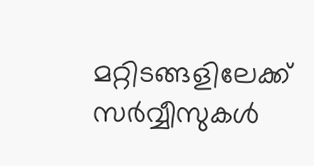മറ്റിടങ്ങളിലേക്ക് സർവ്വീസുകൾ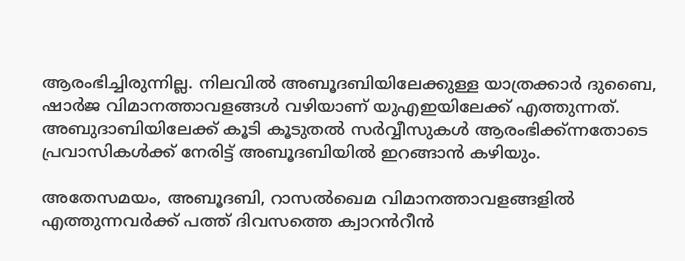ആരംഭിച്ചിരുന്നില്ല. നിലവിൽ അബൂദബിയിലേക്കുള്ള യാത്രക്കാർ ദുബൈ, ഷാർജ വിമാനത്താവളങ്ങൾ വഴിയാണ് യുഎഇയിലേക്ക് എത്തുന്നത്. അബുദാബിയിലേക്ക് കൂടി കൂടുതൽ സർവ്വീസുകൾ ആരംഭിക്ക്ന്നതോടെ പ്രവാസികൾക്ക് നേരിട്ട് അബൂദബിയിൽ ഇറങ്ങാൻ കഴിയും.

അതേസമയം, അബൂദബി, റാസൽഖെമ വിമാനത്താവളങ്ങളിൽ എത്തുന്നവർക്ക് പത്ത് ദിവസത്തെ ക്വാറൻറീൻ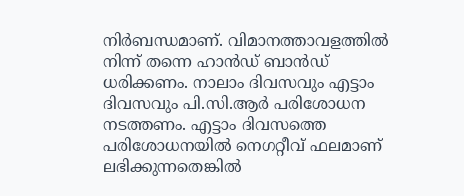നിർബന്ധമാണ്. വിമാനത്താവളത്തിൽ നിന്ന് തന്നെ ഹാൻഡ് ബാൻഡ് ധരിക്കണം. നാലാം ദിവസവും എട്ടാം ദിവസവും പി.സി.ആർ പരിശോധന നടത്തണം. എട്ടാം ദിവസത്തെ പരിശോധനയിൽ നെഗറ്റീവ് ഫലമാണ് ലഭിക്കുന്നതെങ്കിൽ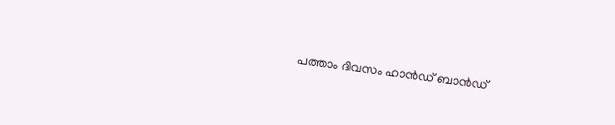പത്താം ദിവസം ഹാൻഡ് ബാൻഡ്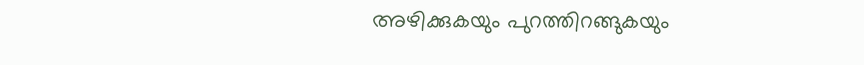അഴിക്കുകയും പുറത്തിറങ്ങുകയും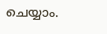ചെയ്യാം.